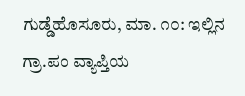ಗುಡ್ಡೆಹೊಸೂರು, ಮಾ. ೧೦: ಇಲ್ಲಿನ ಗ್ರಾ.ಪಂ ವ್ಯಾಪ್ತಿಯ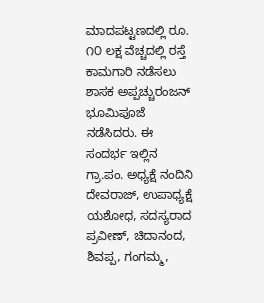ಮಾದಪಟ್ಟಣದಲ್ಲಿ ರೂ. ೧೦ ಲಕ್ಷ ವೆಚ್ಚದಲ್ಲಿ ರಸ್ತೆ ಕಾಮಗಾರಿ ನಡೆಸಲು ಶಾಸಕ ಅಪ್ಪಚ್ಚುರಂಜನ್ ಭೂಮಿಪೂಜೆ ನಡೆಸಿದರು. ಈ ಸಂದರ್ಭ ಇಲ್ಲಿನ ಗ್ರಾ.ಪಂ. ಅಧ್ಯಕ್ಷೆ ನಂದಿನಿ ದೇವರಾಜ್, ಉಪಾಧ್ಯಕ್ಷೆ ಯಶೋಧ, ಸದಸ್ಯರಾದ ಪ್ರವೀಣ್, ಚಿದಾನಂದ, ಶಿವಪ್ಪ, ಗಂಗಮ್ಮ,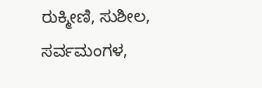ರುಕ್ಮೀಣಿ, ಸುಶೀಲ, ಸರ್ವಮಂಗಳ,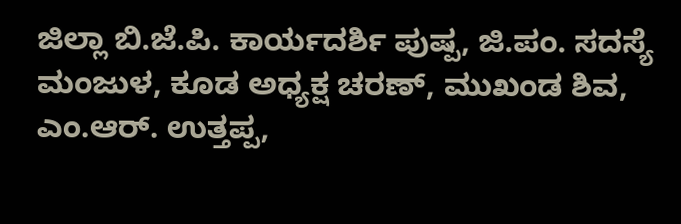ಜಿಲ್ಲಾ ಬಿ.ಜೆ.ಪಿ. ಕಾರ್ಯದರ್ಶಿ ಪುಷ್ಪ, ಜಿ.ಪಂ. ಸದಸ್ಯೆ ಮಂಜುಳ, ಕೂಡ ಅಧ್ಯಕ್ಷ ಚರಣ್, ಮುಖಂಡ ಶಿವ, ಎಂ.ಆರ್. ಉತ್ತಪ್ಪ,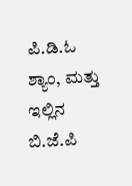ಪಿ.ಡಿ.ಓ ಶ್ಯಾಂ, ಮತ್ತು ಇಲ್ಲಿನ ಬಿ.ಜೆ.ಪಿ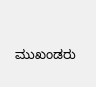ಮುಖಂಡರು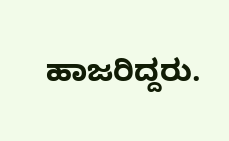ಹಾಜರಿದ್ದರು.